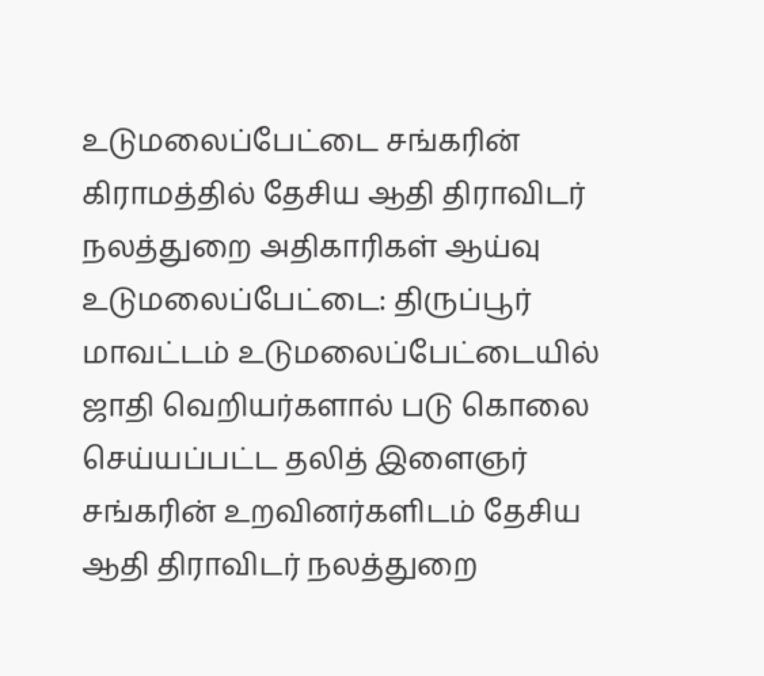உடுமலைப்பேட்டை சங்கரின் கிராமத்தில் தேசிய ஆதி திராவிடர் நலத்துறை அதிகாரிகள் ஆய்வு
உடுமலைப்பேட்டை: திருப்பூர் மாவட்டம் உடுமலைப்பேட்டையில் ஜாதி வெறியர்களால் படு கொலை செய்யப்பட்ட தலித் இளைஞர் சங்கரின் உறவினர்களிடம் தேசிய ஆதி திராவிடர் நலத்துறை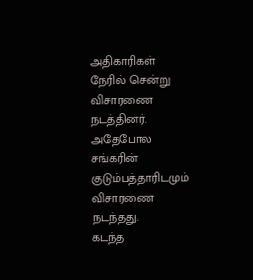அதிகாரிகள் நேரில் சென்று விசாரணை நடத்தினர். அதேபோல சங்கரின் குடும்பத்தாரிடமும் விசாரணை நடந்தது.
கடந்த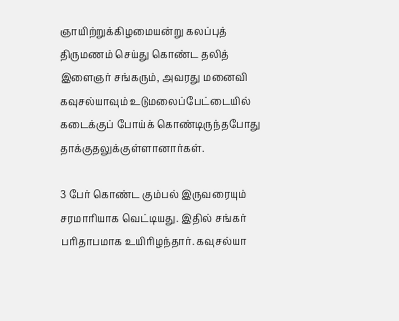ஞாயிற்றுக்கிழமையன்று கலப்புத் திருமணம் செய்து கொண்ட தலித் இளைஞர் சங்கரும், அவரது மனைவி கவுசல்யாவும் உடுமலைப்பேட்டையில் கடைக்குப் போய்க் கொண்டிருந்தபோது தாக்குதலுக்குள்ளானார்கள்.

3 பேர் கொண்ட கும்பல் இருவரையும் சரமாரியாக வெட்டியது. இதில் சங்கர் பரிதாபமாக உயிரிழந்தார். கவுசல்யா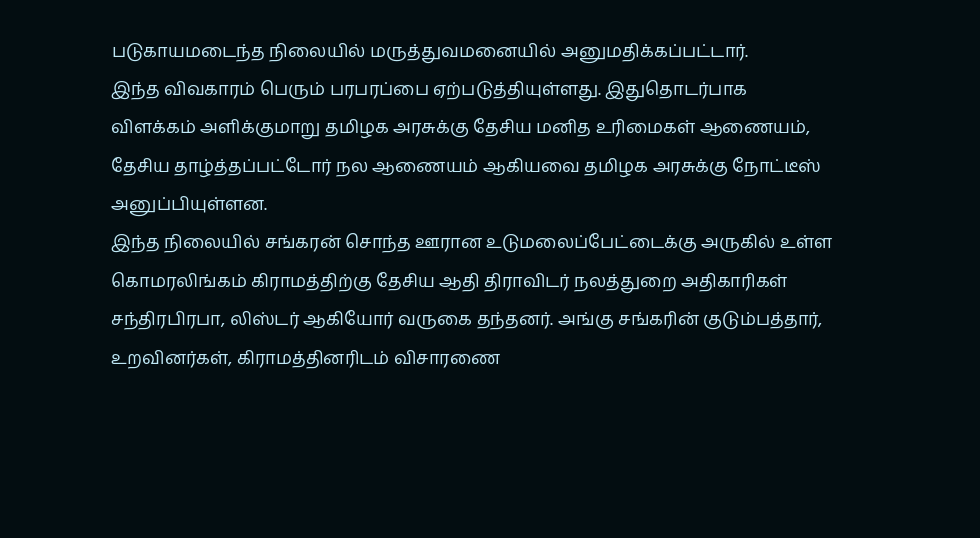படுகாயமடைந்த நிலையில் மருத்துவமனையில் அனுமதிக்கப்பட்டார்.
இந்த விவகாரம் பெரும் பரபரப்பை ஏற்படுத்தியுள்ளது. இதுதொடர்பாக விளக்கம் அளிக்குமாறு தமிழக அரசுக்கு தேசிய மனித உரிமைகள் ஆணையம், தேசிய தாழ்த்தப்பட்டோர் நல ஆணையம் ஆகியவை தமிழக அரசுக்கு நோட்டீஸ் அனுப்பியுள்ளன.
இந்த நிலையில் சங்கரன் சொந்த ஊரான உடுமலைப்பேட்டைக்கு அருகில் உள்ள கொமரலிங்கம் கிராமத்திற்கு தேசிய ஆதி திராவிடர் நலத்துறை அதிகாரிகள் சந்திரபிரபா, லிஸ்டர் ஆகியோர் வருகை தந்தனர். அங்கு சங்கரின் குடும்பத்தார், உறவினர்கள், கிராமத்தினரிடம் விசாரணை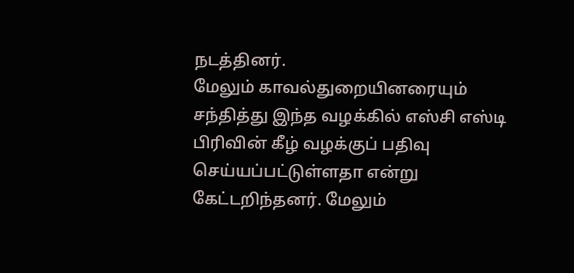நடத்தினர்.
மேலும் காவல்துறையினரையும் சந்தித்து இந்த வழக்கில் எஸ்சி எஸ்டி பிரிவின் கீழ் வழக்குப் பதிவு செய்யப்பட்டுள்ளதா என்று கேட்டறிந்தனர். மேலும்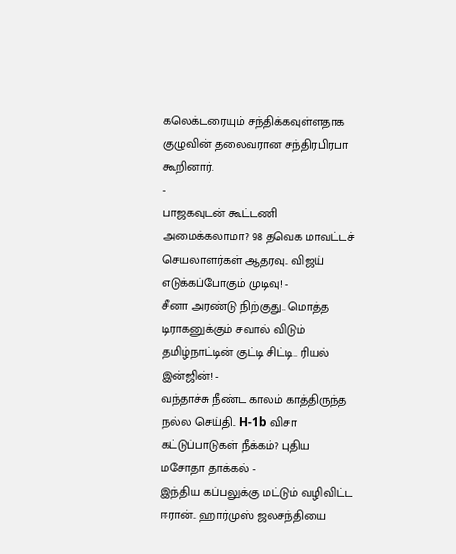கலெக்டரையும் சந்திக்கவுள்ளதாக குழுவின் தலைவரான சந்திரபிரபா கூறினார்.
-
பாஜகவுடன் கூட்டணி அமைக்கலாமா? 98 தவெக மாவட்டச் செயலாளர்கள் ஆதரவு.. விஜய் எடுக்கப்போகும் முடிவு! -
சீனா அரண்டு நிற்குது.. மொத்த டிராகனுக்கும் சவால் விடும் தமிழ்நாட்டின் குட்டி சிட்டி.. ரியல் இன்ஜின்! -
வந்தாச்சு நீண்ட காலம் காத்திருந்த நல்ல செய்தி.. H-1b விசா கட்டுப்பாடுகள் நீக்கம்? புதிய மசோதா தாக்கல் -
இந்திய கப்பலுக்கு மட்டும் வழிவிட்ட ஈரான்.. ஹார்முஸ் ஜலசந்தியை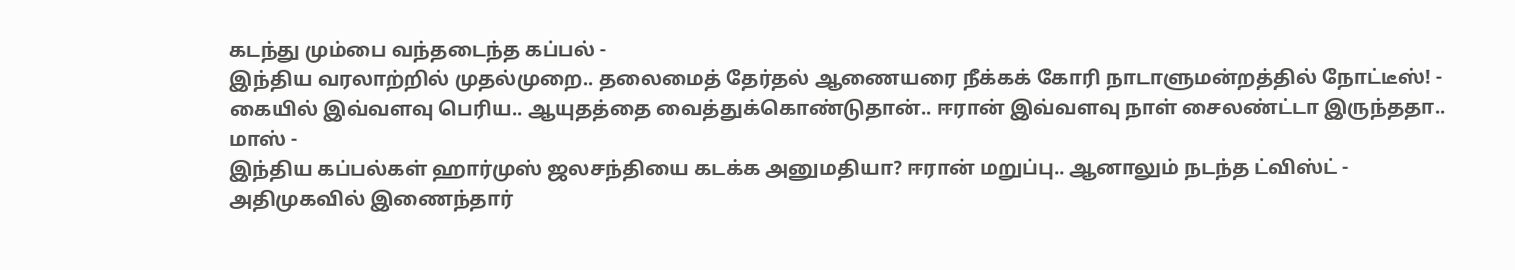கடந்து மும்பை வந்தடைந்த கப்பல் -
இந்திய வரலாற்றில் முதல்முறை.. தலைமைத் தேர்தல் ஆணையரை நீக்கக் கோரி நாடாளுமன்றத்தில் நோட்டீஸ்! -
கையில் இவ்வளவு பெரிய.. ஆயுதத்தை வைத்துக்கொண்டுதான்.. ஈரான் இவ்வளவு நாள் சைலண்ட்டா இருந்ததா.. மாஸ் -
இந்திய கப்பல்கள் ஹார்முஸ் ஜலசந்தியை கடக்க அனுமதியா? ஈரான் மறுப்பு.. ஆனாலும் நடந்த ட்விஸ்ட் -
அதிமுகவில் இணைந்தார்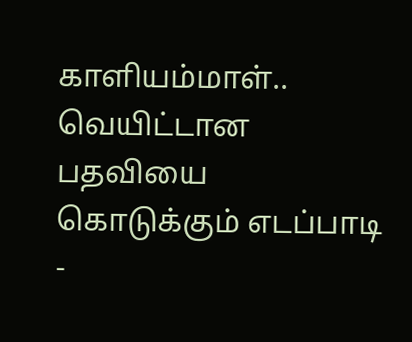காளியம்மாள்.. வெயிட்டான பதவியை கொடுக்கும் எடப்பாடி -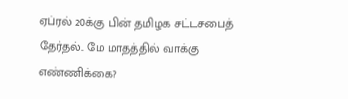ஏப்ரல் 20க்கு பின் தமிழக சட்டசபைத் தேர்தல்.. மே மாதத்தில் வாக்கு எண்ணிக்கை?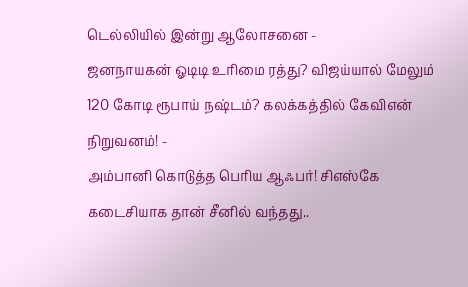டெல்லியில் இன்று ஆலோசனை -
ஜனநாயகன் ஓடிடி உரிமை ரத்து? விஜய்யால் மேலும் 120 கோடி ரூபாய் நஷ்டம்? கலக்கத்தில் கேவிஎன் நிறுவனம்! -
அம்பானி கொடுத்த பெரிய ஆஃபர்! சிஎஸ்கே கடைசியாக தான் சீனில் வந்தது..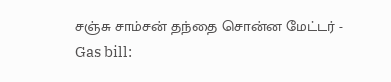சஞ்சு சாம்சன் தந்தை சொன்ன மேட்டர் -
Gas bill: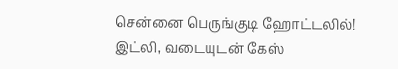சென்னை பெருங்குடி ஹோட்டலில்! இட்லி, வடையுடன் கேஸ்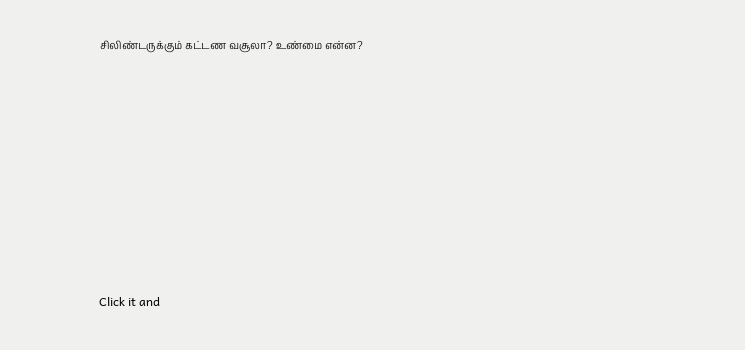சிலிண்டருக்கும் கட்டண வசூலா? உண்மை என்ன?












Click it and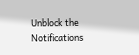Unblock the Notifications